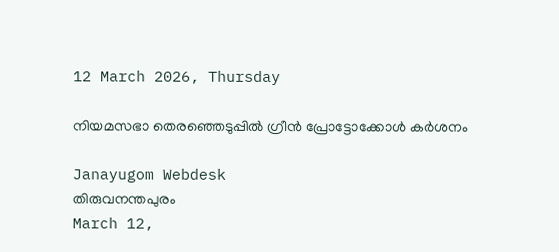12 March 2026, Thursday

നിയമസഭാ തെരഞ്ഞെടുപ്പിൽ ഗ്രീൻ പ്രോട്ടോക്കോൾ കർശനം

Janayugom Webdesk
തിരുവനന്തപുരം
March 12,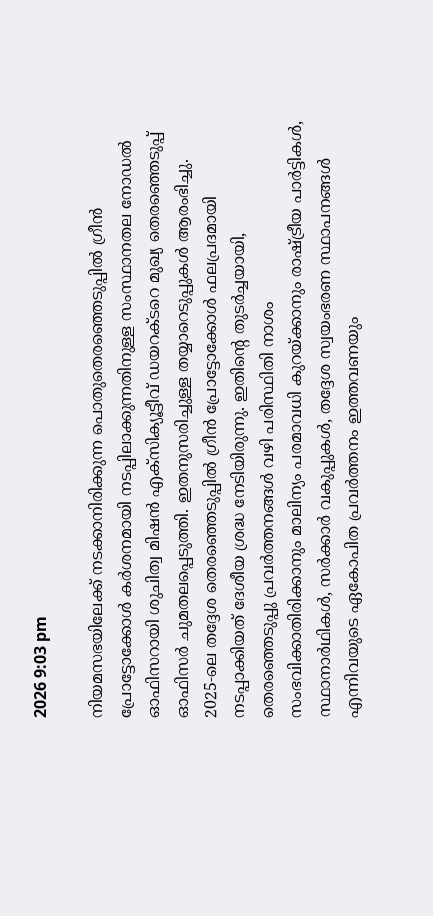2026 9:03 pm

നിയമസഭയിലേക്ക് നടക്കാനിരിക്കുന്ന പൊതുതെരഞ്ഞെടുപ്പിൽ ഗ്രീൻ പ്രോട്ടോക്കോൾ കർശനമായി നടപ്പിലാക്കുന്നതിനുള്ള സംസ്ഥാനതല നോഡൽ ഓഫിസറായി ശുചിത്വ മിഷൻ എക്സിക്യൂട്ടീവ് ഡയറക്ടറെ മുഖ്യ തെരഞ്ഞെടുപ്പ് ഓഫിസർ ചുമതലപ്പെടുത്തി. ഇതനുസരിച്ചുള്ള തയ്യാറെടുപ്പുകൾ ആരംഭിച്ചു. 2025‑ലെ തദ്ദേശ തെരഞ്ഞെടുപ്പിൽ ഗ്രീൻ പ്രോട്ടോക്കോൾ ഫലപ്രദമായി നടപ്പാക്കിയത് ദേശീയ ശ്രദ്ധ നേടിയിരുന്നു. ഇതിന്റെ തുടർച്ചയായി, തെരഞ്ഞെടുപ്പു പ്രവർത്തനങ്ങൾ വഴി പരിസ്ഥിതി നാശം സംഭവിക്കാതിരിക്കാനും മാലിന്യം പരമാവധി കുറയ്ക്കാനും രാഷ്ട്രീയ പാർട്ടികൾ, സ്ഥാനാർഥികൾ, സർക്കാർ വകുപ്പുകൾ, തദ്ദേശ സ്വയംഭരണ സ്ഥാപനങ്ങൾ എന്നിവയുടെ ഏകോപിത പ്രവർത്തനം ഇത്തവണയും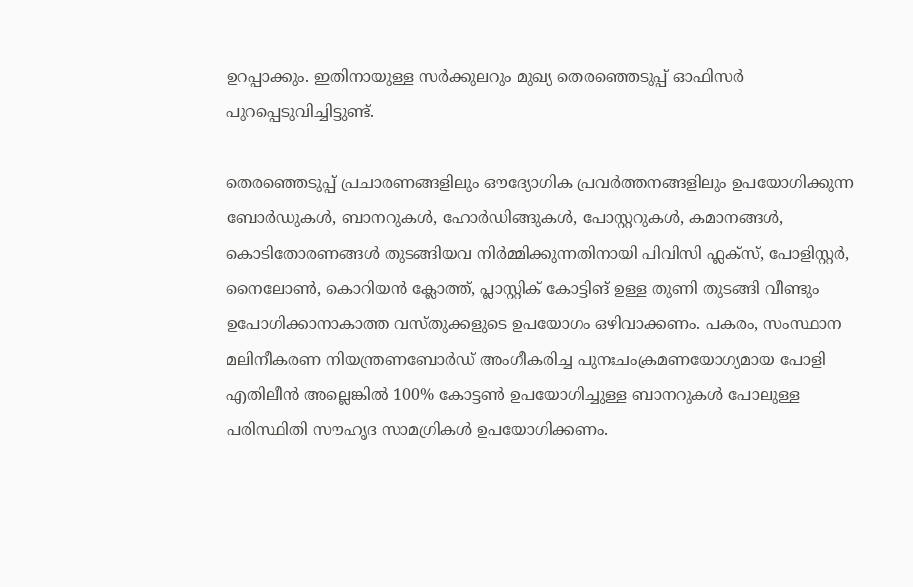ഉറപ്പാക്കും. ഇതിനായുള്ള സർക്കുലറും മുഖ്യ തെരഞ്ഞെടുപ്പ് ഓഫിസർ പുറപ്പെടുവിച്ചിട്ടുണ്ട്.

തെരഞ്ഞെടുപ്പ് പ്രചാരണങ്ങളിലും ഔദ്യോഗിക പ്രവർത്തനങ്ങളിലും ഉപയോഗിക്കുന്ന ബോർഡുകൾ, ബാനറുകൾ, ഹോർഡിങ്ങുകൾ, പോസ്റ്ററുകൾ, കമാനങ്ങൾ, കൊടിതോരണങ്ങൾ തുടങ്ങിയവ നിർമ്മിക്കുന്നതിനായി പിവിസി ഫ്ലക്സ്, പോളിസ്റ്റർ, നൈലോൺ, കൊറിയൻ ക്ലോത്ത്, പ്ലാസ്റ്റിക് കോട്ടിങ് ഉള്ള തുണി തുടങ്ങി വീണ്ടും ഉപോഗിക്കാനാകാത്ത വസ്തുക്കളുടെ ഉപയോഗം ഒഴിവാക്കണം. പകരം, സംസ്ഥാന മലിനീകരണ നിയന്ത്രണബോർഡ് അംഗീകരിച്ച പുനഃചംക്രമണയോഗ്യമായ പോളി എതിലീൻ അല്ലെങ്കിൽ 100% കോട്ടൺ ഉപയോഗിച്ചുള്ള ബാനറുകൾ പോലുള്ള പരിസ്ഥിതി സൗഹൃദ സാമഗ്രികൾ ഉപയോഗിക്കണം.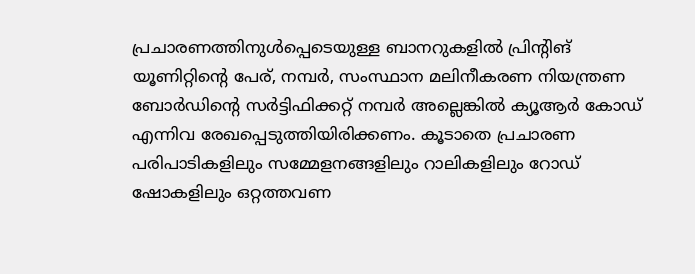പ്രചാരണത്തിനുൾപ്പെടെയുള്ള ബാനറുകളിൽ പ്രിന്റിങ് യൂണിറ്റിന്റെ പേര്, നമ്പർ, സംസ്ഥാന മലിനീകരണ നിയന്ത്രണ ബോർഡിന്റെ സർട്ടിഫിക്കറ്റ് നമ്പർ അല്ലെങ്കിൽ ക്യൂആർ കോഡ് എന്നിവ രേഖപ്പെടുത്തിയിരിക്കണം. കൂടാതെ പ്രചാരണ പരിപാടികളിലും സമ്മേളനങ്ങളിലും റാലികളിലും റോഡ് ഷോകളിലും ഒറ്റത്തവണ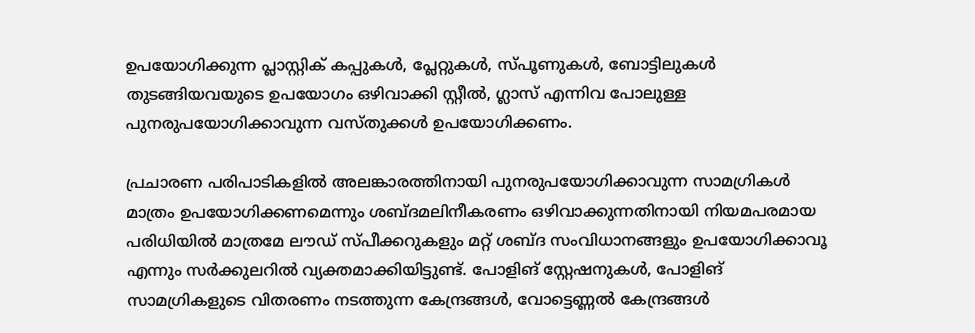ഉപയോഗിക്കുന്ന പ്ലാസ്റ്റിക് കപ്പുകൾ, പ്ലേറ്റുകൾ, സ്പൂണുകൾ, ബോട്ടിലുകൾ തുടങ്ങിയവയുടെ ഉപയോഗം ഒഴിവാക്കി സ്റ്റീൽ, ഗ്ലാസ് എന്നിവ പോലുള്ള പുനരുപയോഗിക്കാവുന്ന വസ്തുക്കൾ ഉപയോഗിക്കണം.

പ്രചാരണ പരിപാടികളിൽ അലങ്കാരത്തിനായി പുനരുപയോഗിക്കാവുന്ന സാമഗ്രികൾ മാത്രം ഉപയോഗിക്കണമെന്നും ശബ്ദമലിനീകരണം ഒഴിവാക്കുന്നതിനായി നിയമപരമായ പരിധിയിൽ മാത്രമേ ലൗഡ് സ്പീക്കറുകളും മറ്റ് ശബ്ദ സംവിധാനങ്ങളും ഉപയോഗിക്കാവൂ എന്നും സർക്കുലറിൽ വ്യക്തമാക്കിയിട്ടുണ്ട്. പോളിങ് സ്റ്റേഷനുകൾ, പോളിങ് സാമഗ്രികളുടെ വിതരണം നടത്തുന്ന കേന്ദ്രങ്ങൾ, വോട്ടെണ്ണൽ കേന്ദ്രങ്ങൾ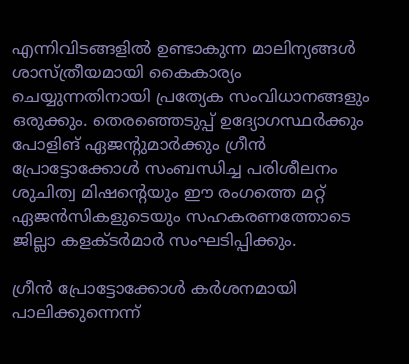എന്നിവിടങ്ങളിൽ ഉണ്ടാകുന്ന മാലിന്യങ്ങൾ ശാസ്ത്രീയമായി കൈകാര്യം ചെയ്യുന്നതിനായി പ്രത്യേക സംവിധാനങ്ങളും ഒരുക്കും. തെരഞ്ഞെടുപ്പ് ഉദ്യോഗസ്ഥർക്കും പോളിങ് ഏജന്റുമാർക്കും ഗ്രീൻ പ്രോട്ടോക്കോൾ സംബന്ധിച്ച പരിശീലനം ശുചിത്വ മിഷന്റെയും ഈ രംഗത്തെ മറ്റ് ഏജൻസികളുടെയും സഹകരണത്തോടെ ജില്ലാ കളക്ടർമാർ സംഘടിപ്പിക്കും.

ഗ്രീൻ പ്രോട്ടോക്കോൾ കർശനമായി പാലിക്കുന്നെന്ന്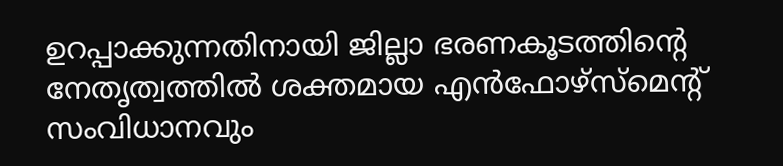ഉറപ്പാക്കുന്നതിനായി ജില്ലാ ഭരണകൂടത്തിന്റെ നേതൃത്വത്തിൽ ശക്തമായ എൻഫോഴ്‌സ്‌മെന്റ് സംവിധാനവും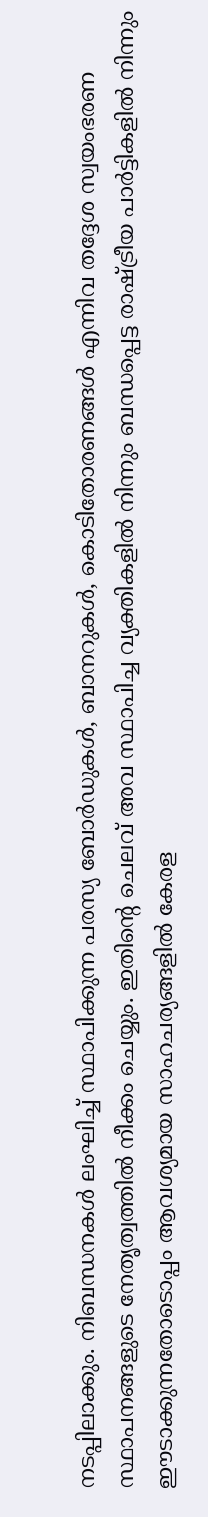നടപ്പിലാക്കും. നിബന്ധനകൾ ലംഘിച്ച് സ്ഥാപിക്കുന്ന പരസ്യ ബോർഡുകൾ, ബാനറുകൾ, കൊടിതോരണങ്ങൾ എന്നിവ തദ്ദേശ സ്വയംഭരണ സ്ഥാപനങ്ങളുടെ നേതൃത്വത്തിൽ നീക്കം ചെയ്യും. ഇതിന്റെ ചെലവ് അവ സ്ഥാപിച്ച വ്യക്തികളിൽ നിന്നും ബന്ധപ്പെട്ട രാഷ്ട്രീയ പാർട്ടികളിൽ നിന്നും ഈടാക്കുന്നതോടൊപ്പം ആവശ്യമായ സാഹചര്യങ്ങളിൽ കേരള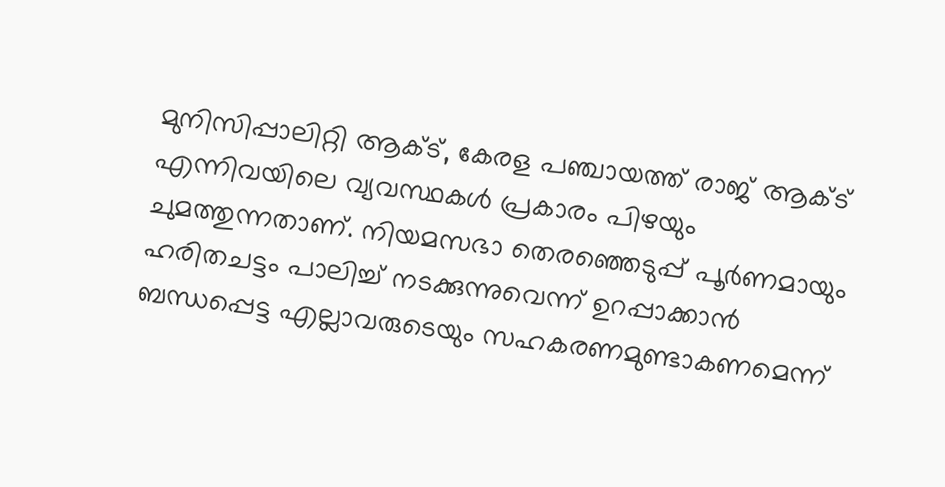മുനിസിപ്പാലിറ്റി ആക്ട്, കേരള പഞ്ചായത്ത് രാജ് ആക്ട് എന്നിവയിലെ വ്യവസ്ഥകൾ പ്രകാരം പിഴയും ചുമത്തുന്നതാണ്. നിയമസഭാ തെരഞ്ഞെടുപ്പ് പൂർണമായും ഹരിതചട്ടം പാലിച്ച് നടക്കുന്നുവെന്ന് ഉറപ്പാക്കാൻ ബന്ധപ്പെട്ട എല്ലാവരുടെയും സഹകരണമുണ്ടാകണമെന്ന്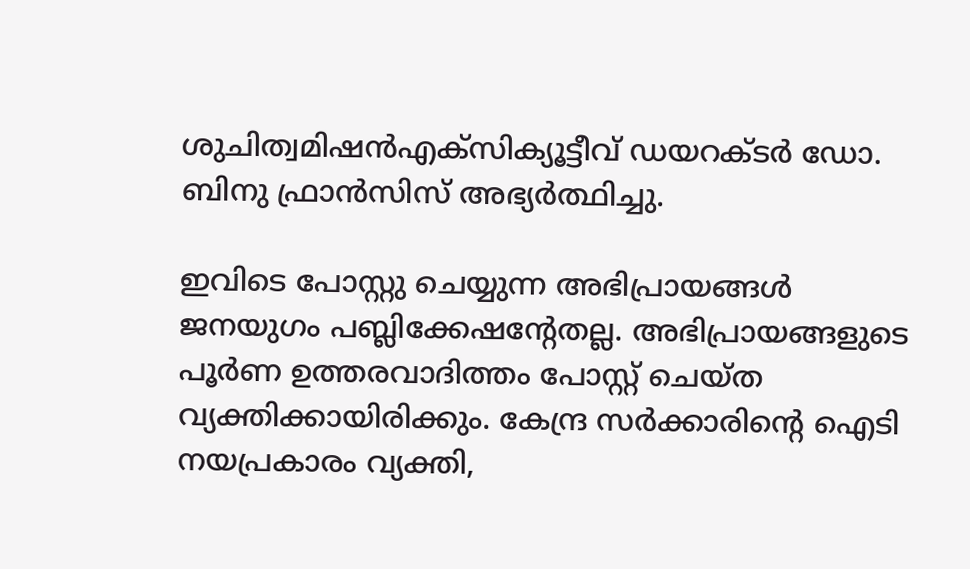ശുചിത്വമിഷൻഎക്സിക്യൂട്ടീവ് ഡയറക്ടർ ഡോ. ബിനു ഫ്രാൻസിസ് അഭ്യർത്ഥിച്ചു.

ഇവിടെ പോസ്റ്റു ചെയ്യുന്ന അഭിപ്രായങ്ങള്‍ ജനയുഗം പബ്ലിക്കേഷന്റേതല്ല. അഭിപ്രായങ്ങളുടെ പൂര്‍ണ ഉത്തരവാദിത്തം പോസ്റ്റ് ചെയ്ത വ്യക്തിക്കായിരിക്കും. കേന്ദ്ര സര്‍ക്കാരിന്റെ ഐടി നയപ്രകാരം വ്യക്തി,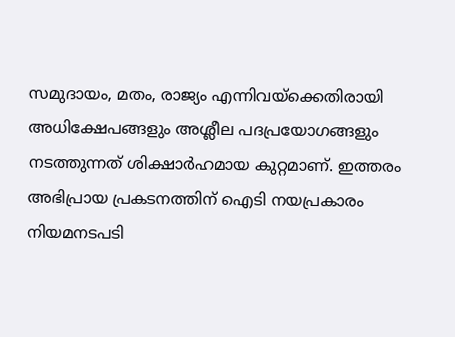സമുദായം, മതം, രാജ്യം എന്നിവയ്‌ക്കെതിരായി അധിക്ഷേപങ്ങളും അശ്ലീല പദപ്രയോഗങ്ങളും നടത്തുന്നത് ശിക്ഷാര്‍ഹമായ കുറ്റമാണ്. ഇത്തരം അഭിപ്രായ പ്രകടനത്തിന് ഐടി നയപ്രകാരം നിയമനടപടി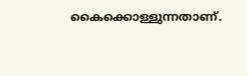കൈക്കൊള്ളുന്നതാണ്.